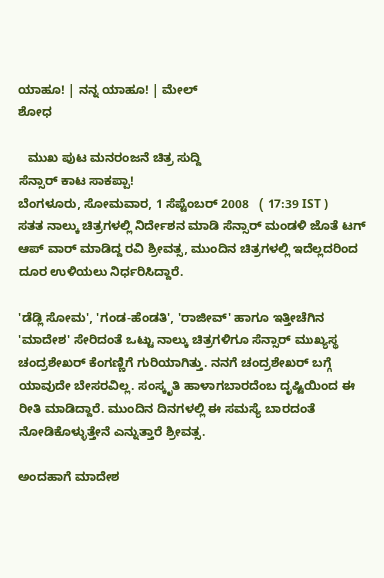ಯಾಹೂ! | ನನ್ನ ಯಾಹೂ! | ಮೇಲ್
ಶೋಧ

   ಮುಖ ಪುಟ ಮನರಂಜನೆ ಚಿತ್ರ ಸುದ್ದಿ
ಸೆನ್ಸಾರ್ ಕಾಟ ಸಾಕಪ್ಪಾ!
ಬೆಂಗಳೂರು, ಸೋಮವಾರ, 1 ಸೆಪ್ಟೆಂಬರ್ 2008   ( 17:39 IST )
ಸತತ ನಾಲ್ಕು ಚಿತ್ರಗಳಲ್ಲಿ ನಿರ್ದೇಶನ ಮಾಡಿ ಸೆನ್ಸಾರ್ ಮಂಡಳಿ ಜೊತೆ ಟಗ್ ಆಪ್ ವಾರ್ ಮಾಡಿದ್ದ ರವಿ ಶ್ರೀವತ್ಸ, ಮುಂದಿನ ಚಿತ್ರಗಳಲ್ಲಿ ಇದೆಲ್ಲದರಿಂದ ದೂರ ಉಳಿಯಲು ನಿರ್ಧರಿಸಿದ್ದಾರೆ.

'ಡೆಡ್ಲಿ ಸೋಮ', 'ಗಂಡ-ಹೆಂಡತಿ', 'ರಾಜೀವ್' ಹಾಗೂ ಇತ್ತೀಚೆಗಿನ 'ಮಾದೇಶ' ಸೇರಿದಂತೆ ಒಟ್ಟು ನಾಲ್ಕು ಚಿತ್ರಗಳಿಗೂ ಸೆನ್ಸಾರ್ ಮುಖ್ಯಸ್ಥ ಚಂದ್ರಶೇಖರ್ ಕೆಂಗಣ್ಣಿಗೆ ಗುರಿಯಾಗಿತ್ತು. ನನಗೆ ಚಂದ್ರಶೇಖರ್ ಬಗ್ಗೆ ಯಾವುದೇ ಬೇಸರವಿಲ್ಲ. ಸಂಸ್ಕೃತಿ ಹಾಳಾಗಬಾರದೆಂಬ ದೃಷ್ಟಿಯಿಂದ ಈ ರೀತಿ ಮಾಡಿದ್ದಾರೆ. ಮುಂದಿನ ದಿನಗಳಲ್ಲಿ ಈ ಸಮಸ್ಯೆ ಬಾರದಂತೆ ನೋಡಿಕೊಳ್ಳುತ್ತೇನೆ ಎನ್ನುತ್ತಾರೆ ಶ್ರೀವತ್ಸ.

ಅಂದಹಾಗೆ ಮಾದೇಶ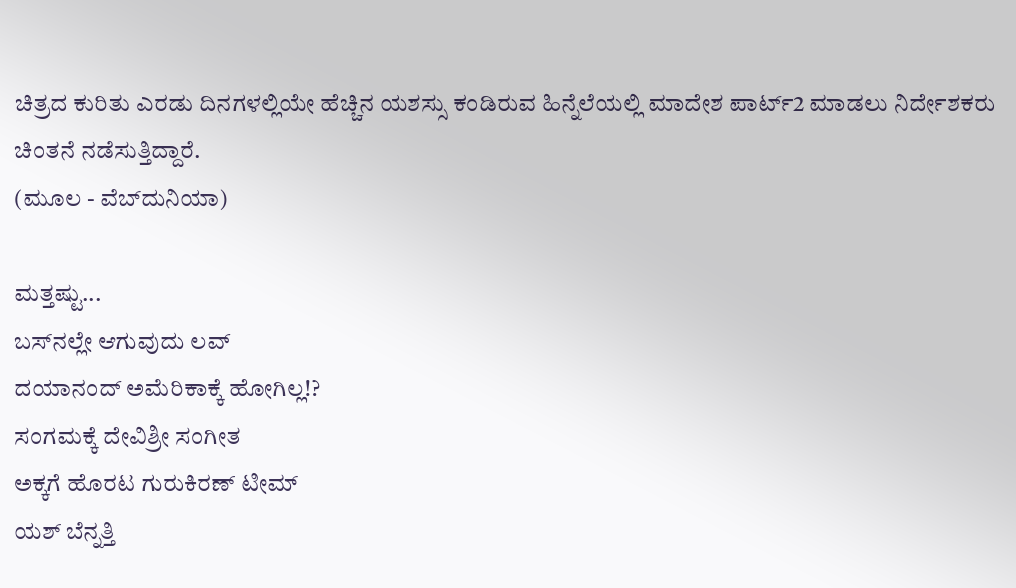ಚಿತ್ರದ ಕುರಿತು ಎರಡು ದಿನಗಳಲ್ಲಿಯೇ ಹೆಚ್ಚಿನ ಯಶಸ್ಸು ಕಂಡಿರುವ ಹಿನ್ನೆಲೆಯಲ್ಲಿ ಮಾದೇಶ ಪಾರ್ಟ್2 ಮಾಡಲು ನಿರ್ದೇಶಕರು ಚಿಂತನೆ ನಡೆಸುತ್ತಿದ್ದಾರೆ.
(ಮೂಲ - ವೆಬ್‌ದುನಿಯಾ)

ಮತ್ತಷ್ಟು...
ಬಸ್‌ನಲ್ಲೇ ಆಗುವುದು ಲವ್
ದಯಾನಂದ್ ಅಮೆರಿಕಾಕ್ಕೆ ಹೋಗಿಲ್ಲ!?
ಸಂಗಮಕ್ಕೆ ದೇವಿಶ್ರೀ ಸಂಗೀತ
ಅಕ್ಕಗೆ ಹೊರಟ ಗುರುಕಿರಣ್ ಟೀಮ್
ಯಶ್ ಬೆನ್ನತ್ತಿ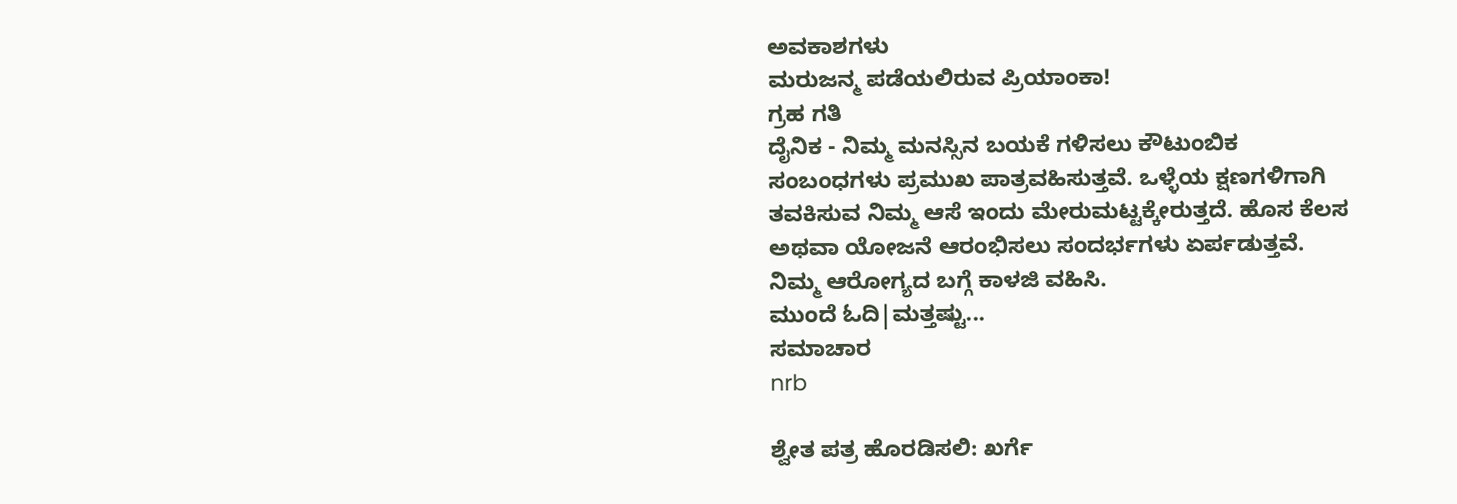ಅವಕಾಶಗಳು
ಮರುಜನ್ಮ ಪಡೆಯಲಿರುವ ಪ್ರಿಯಾಂಕಾ!
ಗ್ರಹ ಗತಿ
ದೈನಿಕ - ನಿಮ್ಮ ಮನಸ್ಸಿನ ಬಯಕೆ ಗಳಿಸಲು ಕೌಟುಂಬಿಕ ಸಂಬಂಧಗಳು ಪ್ರಮುಖ ಪಾತ್ರವಹಿಸುತ್ತವೆ. ಒಳ್ಳೆಯ ಕ್ಷಣಗಳಿಗಾಗಿ ತವಕಿಸುವ ನಿಮ್ಮ ಆಸೆ ಇಂದು ಮೇರುಮಟ್ಟಕ್ಕೇರುತ್ತದೆ. ಹೊಸ ಕೆಲಸ ಅಥವಾ ಯೋಜನೆ ಆರಂಭಿಸಲು ಸಂದರ್ಭಗಳು ಏರ್ಪಡುತ್ತವೆ. ನಿಮ್ಮ ಆರೋಗ್ಯದ ಬಗ್ಗೆ ಕಾಳಜಿ ವಹಿಸಿ.
ಮುಂದೆ ಓದಿ|ಮತ್ತಷ್ಟು...
ಸಮಾಚಾರ
nrb

ಶ್ವೇತ ಪತ್ರ ಹೊರಡಿಸಲಿ: ಖರ್ಗೆ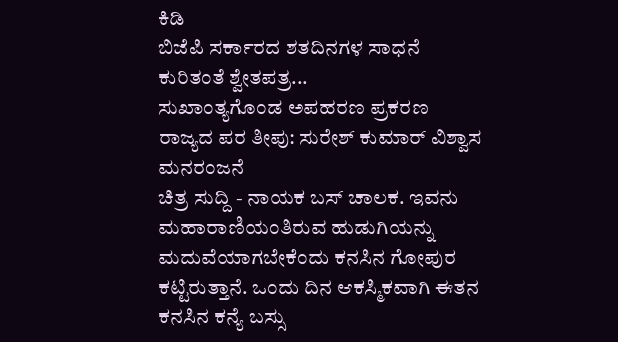ಕಿಡಿ
ಬಿಜೆಪಿ ಸರ್ಕಾರದ ಶತದಿನಗಳ ಸಾಧನೆ ಕುರಿತಂತೆ ಶ್ವೇತಪತ್ರ...
ಸುಖಾಂತ್ಯಗೊಂಡ ಅಪಹರಣ ಪ್ರಕರಣ
ರಾಜ್ಯದ ಪರ ತೀಪು: ಸುರೇಶ್ ಕುಮಾರ್ ವಿಶ್ವಾಸ
ಮನರಂಜನೆ
ಚಿತ್ರ ಸುದ್ದಿ - ನಾಯಕ ಬಸ್ ಚಾಲಕ. ಇವನು ಮಹಾರಾಣಿಯಂತಿರುವ ಹುಡುಗಿಯನ್ನು ಮದುವೆಯಾಗಬೇಕೆಂದು ಕನಸಿನ ಗೋಪುರ ಕಟ್ಟಿರುತ್ತಾನೆ. ಒಂದು ದಿನ ಆಕಸ್ಮಿಕವಾಗಿ ಈತನ ಕನಸಿನ ಕನ್ಯೆ ಬಸ್ಸು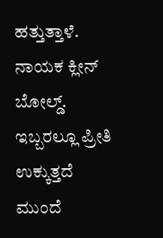ಹತ್ತುತ್ತಾಳೆ. ನಾಯಕ ಕ್ಲೀನ್ ಬೋಲ್ಡ್. ಇಬ್ಬರಲ್ಲೂ ಪ್ರೀತಿ ಉಕ್ಕುತ್ತದೆ
ಮುಂದೆ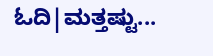ಓದಿ|ಮತ್ತಷ್ಟು...